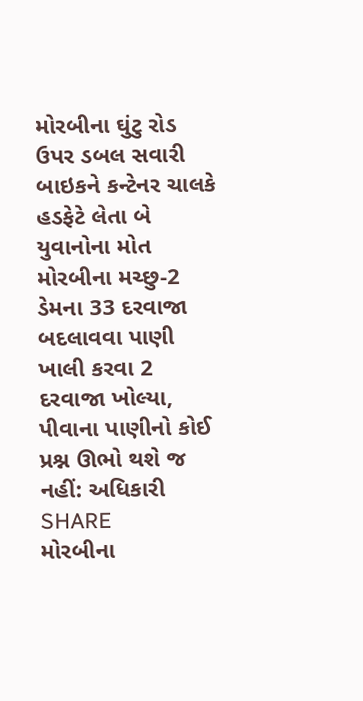મોરબીના ઘુંટુ રોડ ઉપર ડબલ સવારી બાઇકને કન્ટેનર ચાલકે હડફેટે લેતા બે યુવાનોના મોત
મોરબીના મચ્છુ-2 ડેમના 33 દરવાજા બદલાવવા પાણી ખાલી કરવા 2 દરવાજા ખોલ્યા, પીવાના પાણીનો કોઈ પ્રશ્ન ઊભો થશે જ નહીં: અધિકારી
SHARE
મોરબીના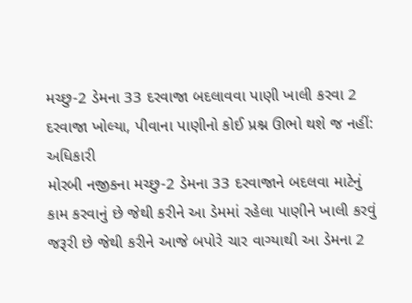મચ્છુ-2 ડેમના 33 દરવાજા બદલાવવા પાણી ખાલી કરવા 2 દરવાજા ખોલ્યા, પીવાના પાણીનો કોઈ પ્રશ્ન ઊભો થશે જ નહીં: અધિકારી
મોરબી નજીકના મચ્છુ-2 ડેમના 33 દરવાજાને બદલવા માટેનું કામ કરવાનું છે જેથી કરીને આ ડેમમાં રહેલા પાણીને ખાલી કરવું જરૂરી છે જેથી કરીને આજે બપોરે ચાર વાગ્યાથી આ ડેમના 2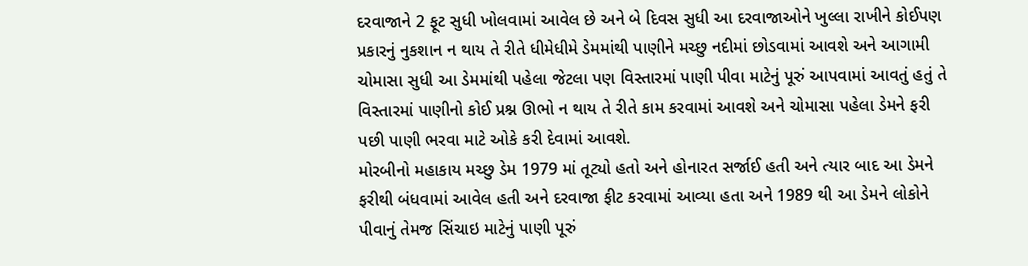દરવાજાને 2 ફૂટ સુધી ખોલવામાં આવેલ છે અને બે દિવસ સુધી આ દરવાજાઓને ખુલ્લા રાખીને કોઈપણ પ્રકારનું નુકશાન ન થાય તે રીતે ધીમેધીમે ડેમમાંથી પાણીને મચ્છુ નદીમાં છોડવામાં આવશે અને આગામી ચોમાસા સુધી આ ડેમમાંથી પહેલા જેટલા પણ વિસ્તારમાં પાણી પીવા માટેનું પૂરું આપવામાં આવતું હતું તે વિસ્તારમાં પાણીનો કોઈ પ્રશ્ન ઊભો ન થાય તે રીતે કામ કરવામાં આવશે અને ચોમાસા પહેલા ડેમને ફરી પછી પાણી ભરવા માટે ઓકે કરી દેવામાં આવશે.
મોરબીનો મહાકાય મચ્છુ ડેમ 1979 માં તૂટ્યો હતો અને હોનારત સર્જાઈ હતી અને ત્યાર બાદ આ ડેમને ફરીથી બંધવામાં આવેલ હતી અને દરવાજા ફીટ કરવામાં આવ્યા હતા અને 1989 થી આ ડેમને લોકોને પીવાનું તેમજ સિંચાઇ માટેનું પાણી પૂરું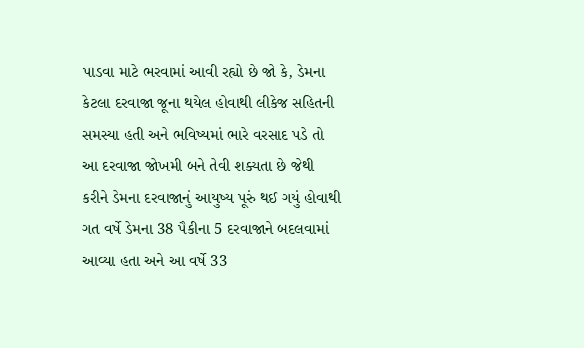પાડવા માટે ભરવામાં આવી રહ્યો છે જો કે, ડેમના કેટલા દરવાજા જૂના થયેલ હોવાથી લીકેજ સહિતની સમસ્યા હતી અને ભવિષ્યમાં ભારે વરસાદ પડે તો આ દરવાજા જોખમી બને તેવી શક્યતા છે જેથી કરીને ડેમના દરવાજાનું આયુષ્ય પૂરું થઈ ગયું હોવાથી ગત વર્ષે ડેમના 38 પૈકીના 5 દરવાજાને બદલવામાં આવ્યા હતા અને આ વર્ષે 33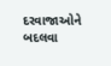દરવાજાઓને બદલવા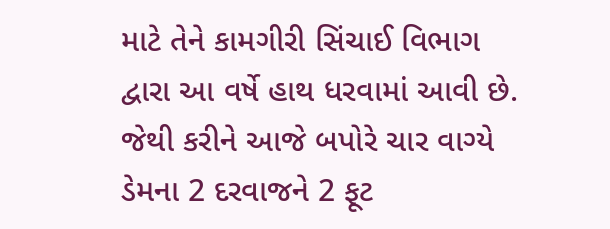માટે તેને કામગીરી સિંચાઈ વિભાગ દ્વારા આ વર્ષે હાથ ધરવામાં આવી છે. જેથી કરીને આજે બપોરે ચાર વાગ્યે ડેમના 2 દરવાજને 2 ફૂટ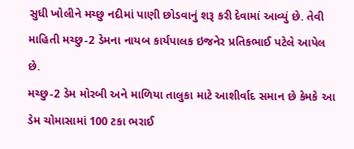સુધી ખોલીને મચ્છુ નદીમાં પાણી છોડવાનું શરૂ કરી દેવામાં આવ્યું છે. તેવી માહિતી મચ્છુ-2 ડેમના નાયબ કાર્યપાલક ઇજનેર પ્રતિકભાઈ પટેલે આપેલ છે.
મચ્છુ-2 ડેમ મોરબી અને માળિયા તાલુકા માટે આશીર્વાદ સમાન છે કેમકે આ ડેમ ચોમાસામાં 100 ટકા ભરાઈ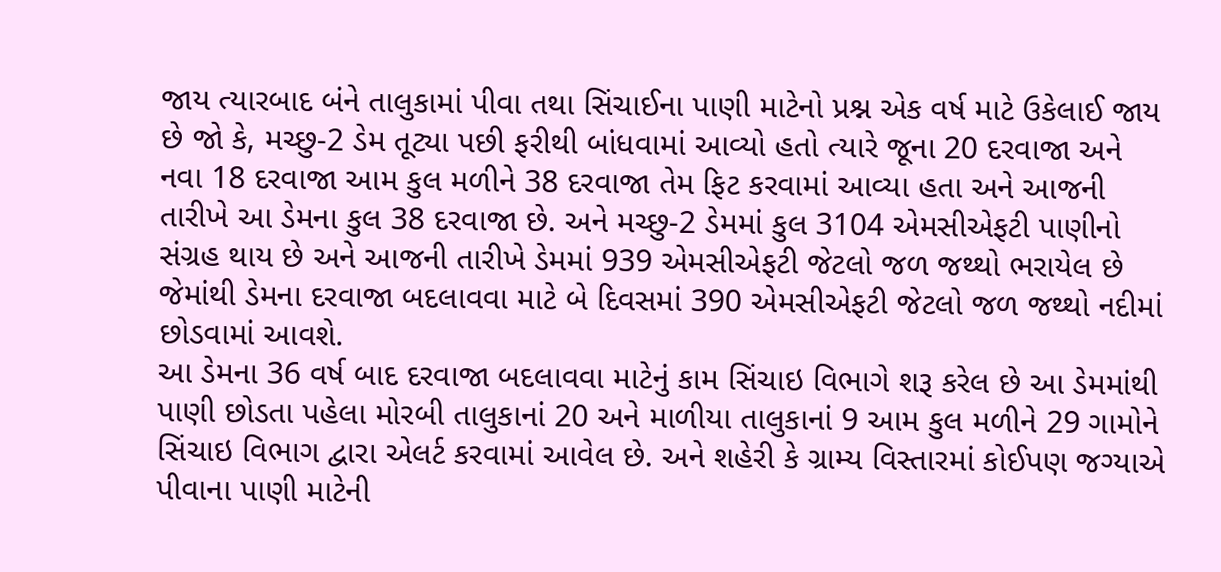જાય ત્યારબાદ બંને તાલુકામાં પીવા તથા સિંચાઈના પાણી માટેનો પ્રશ્ન એક વર્ષ માટે ઉકેલાઈ જાય છે જો કે, મચ્છુ-2 ડેમ તૂટ્યા પછી ફરીથી બાંધવામાં આવ્યો હતો ત્યારે જૂના 20 દરવાજા અને નવા 18 દરવાજા આમ કુલ મળીને 38 દરવાજા તેમ ફિટ કરવામાં આવ્યા હતા અને આજની તારીખે આ ડેમના કુલ 38 દરવાજા છે. અને મચ્છુ-2 ડેમમાં કુલ 3104 એમસીએફટી પાણીનો સંગ્રહ થાય છે અને આજની તારીખે ડેમમાં 939 એમસીએફટી જેટલો જળ જથ્થો ભરાયેલ છે જેમાંથી ડેમના દરવાજા બદલાવવા માટે બે દિવસમાં 390 એમસીએફટી જેટલો જળ જથ્થો નદીમાં છોડવામાં આવશે.
આ ડેમના 36 વર્ષ બાદ દરવાજા બદલાવવા માટેનું કામ સિંચાઇ વિભાગે શરૂ કરેલ છે આ ડેમમાંથી પાણી છોડતા પહેલા મોરબી તાલુકાનાં 20 અને માળીયા તાલુકાનાં 9 આમ કુલ મળીને 29 ગામોને સિંચાઇ વિભાગ દ્વારા એલર્ટ કરવામાં આવેલ છે. અને શહેરી કે ગ્રામ્ય વિસ્તારમાં કોઈપણ જગ્યાએ પીવાના પાણી માટેની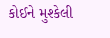કોઈને મુશ્કેલી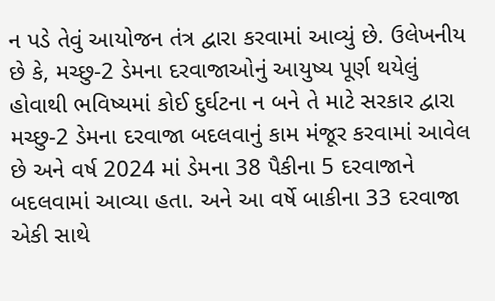ન પડે તેવું આયોજન તંત્ર દ્વારા કરવામાં આવ્યું છે. ઉલેખનીય છે કે, મચ્છુ-2 ડેમના દરવાજાઓનું આયુષ્ય પૂર્ણ થયેલું હોવાથી ભવિષ્યમાં કોઈ દુર્ઘટના ન બને તે માટે સરકાર દ્વારા મચ્છુ-2 ડેમના દરવાજા બદલવાનું કામ મંજૂર કરવામાં આવેલ છે અને વર્ષ 2024 માં ડેમના 38 પૈકીના 5 દરવાજાને બદલવામાં આવ્યા હતા. અને આ વર્ષે બાકીના 33 દરવાજા એકી સાથે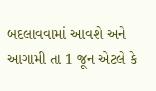બદલાવવામાં આવશે અને આગામી તા 1 જૂન એટલે કે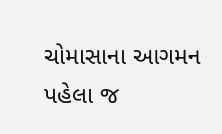ચોમાસાના આગમન પહેલા જ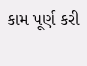કામ પૂર્ણ કરી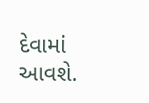દેવામાં આવશે.